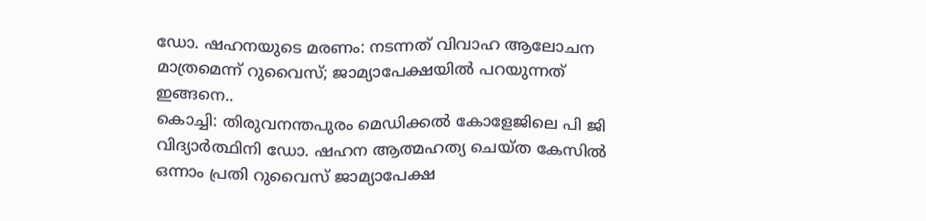ഡോ. ഷഹനയുടെ മരണം: നടന്നത് വിവാഹ ആലോചന മാത്രമെന്ന് റുവൈസ്; ജാമ്യാപേക്ഷയിൽ പറയുന്നത് ഇങ്ങനെ..
കൊച്ചി: തിരുവനന്തപുരം മെഡിക്കൽ കോളേജിലെ പി ജി വിദ്യാർത്ഥിനി ഡോ. ഷഹന ആത്മഹത്യ ചെയ്ത കേസിൽ ഒന്നാം പ്രതി റുവൈസ് ജാമ്യാപേക്ഷ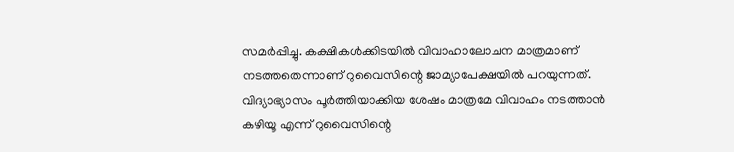സമർപ്പിച്ചു. കക്ഷികൾക്കിടയിൽ വിവാഹാലോചന മാത്രമാണ് നടത്തതെന്നാണ് റുവൈസിന്റെ ജാമ്യാപേക്ഷയിൽ പറയുന്നത്.
വിദ്യാഭ്യാസം പൂർത്തിയാക്കിയ ശേഷം മാത്രമേ വിവാഹം നടത്താൻ കഴിയൂ എന്ന് റുവൈസിന്റെ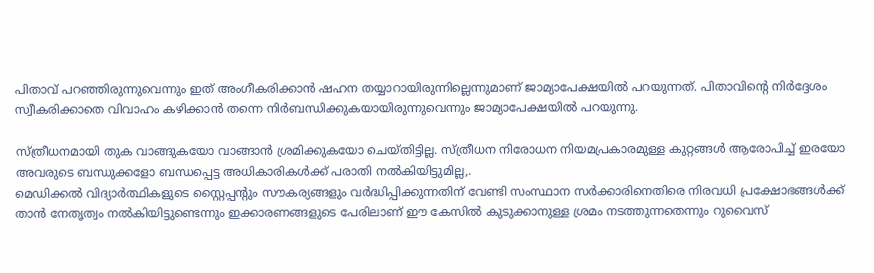പിതാവ് പറഞ്ഞിരുന്നുവെന്നും ഇത് അംഗീകരിക്കാൻ ഷഹന തയ്യാറായിരുന്നില്ലെന്നുമാണ് ജാമ്യാപേക്ഷയിൽ പറയുന്നത്. പിതാവിന്റെ നിർദ്ദേശം സ്വീകരിക്കാതെ വിവാഹം കഴിക്കാൻ തന്നെ നിർബന്ധിക്കുകയായിരുന്നുവെന്നും ജാമ്യാപേക്ഷയിൽ പറയുന്നു.

സ്ത്രീധനമായി തുക വാങ്ങുകയോ വാങ്ങാൻ ശ്രമിക്കുകയോ ചെയ്തിട്ടില്ല. സ്ത്രീധന നിരോധന നിയമപ്രകാരമുള്ള കുറ്റങ്ങൾ ആരോപിച്ച് ഇരയോ അവരുടെ ബന്ധുക്കളോ ബന്ധപ്പെട്ട അധികാരികൾക്ക് പരാതി നൽകിയിട്ടുമില്ല,.
മെഡിക്കൽ വിദ്യാർത്ഥികളുടെ സ്റ്റൈപ്പന്റും സൗകര്യങ്ങളും വർദ്ധിപ്പിക്കുന്നതിന് വേണ്ടി സംസ്ഥാന സർക്കാരിനെതിരെ നിരവധി പ്രക്ഷോഭങ്ങൾക്ക് താൻ നേതൃത്വം നൽകിയിട്ടുണ്ടെന്നും ഇക്കാരണങ്ങളുടെ പേരിലാണ് ഈ കേസിൽ കുടുക്കാനുള്ള ശ്രമം നടത്തുന്നതെന്നും റുവൈസ്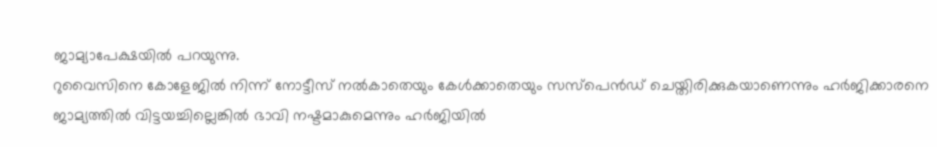ജാമ്യാപേക്ഷയിൽ പറയുന്നു.
റുവൈസിനെ കോളേജിൽ നിന്ന് നോട്ടീസ് നൽകാതെയും കേൾക്കാതെയും സസ്പെൻഡ് ചെയ്തിരിക്കുകയാണെന്നും ഹർജിക്കാരനെ ജാമ്യത്തിൽ വിട്ടയച്ചില്ലെങ്കിൽ ഭാവി നഷ്ടമാകുമെന്നും ഹർജിയിൽ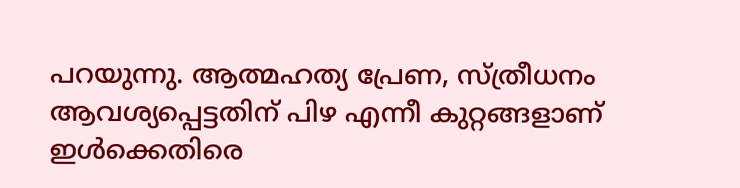പറയുന്നു. ആത്മഹത്യ പ്രേണ, സ്ത്രീധനം ആവശ്യപ്പെട്ടതിന് പിഴ എന്നീ കുറ്റങ്ങളാണ് ഇൾക്കെതിരെ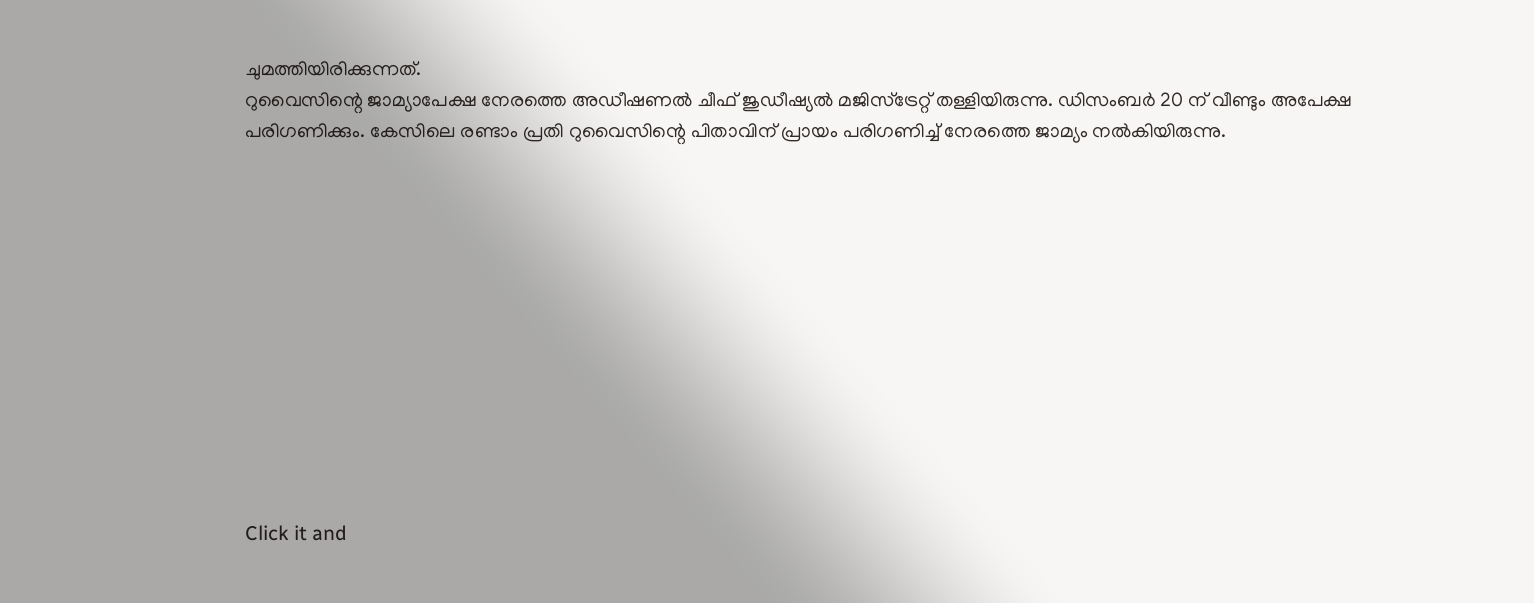ചുമത്തിയിരിക്കുന്നത്.
റുവൈസിന്റെ ജാമ്യാപേക്ഷ നേരത്തെ അഡീഷണൽ ചീഫ് ജുഡീഷ്യൽ മജിസ്ട്രേറ്റ് തള്ളിയിരുന്നു. ഡിസംബർ 20 ന് വീണ്ടും അപേക്ഷ പരിഗണിക്കും. കേസിലെ രണ്ടാം പ്രതി റുവൈസിന്റെ പിതാവിന് പ്രായം പരിഗണിച്ച് നേരത്തെ ജാമ്യം നൽകിയിരുന്നു.












Click it and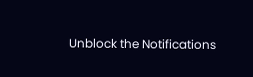Unblock the Notifications